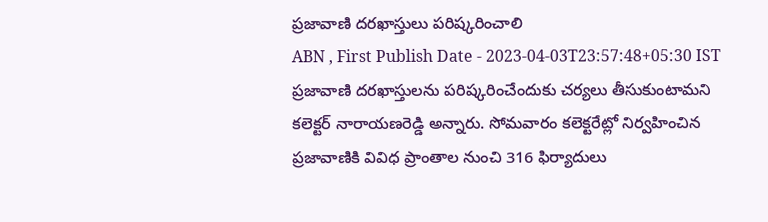ప్రజావాణి దరఖాస్తులు పరిష్కరించాలి
ABN , First Publish Date - 2023-04-03T23:57:48+05:30 IST
ప్రజావాణి దరఖాస్తులను పరిష్కరించేందుకు చర్యలు తీసుకుంటామని కలెక్టర్ నారాయణరెడ్డి అన్నారు. సోమవారం కలెక్టరేట్లో నిర్వహించిన ప్రజావాణికి వివిధ ప్రాంతాల నుంచి 316 ఫిర్యాదులు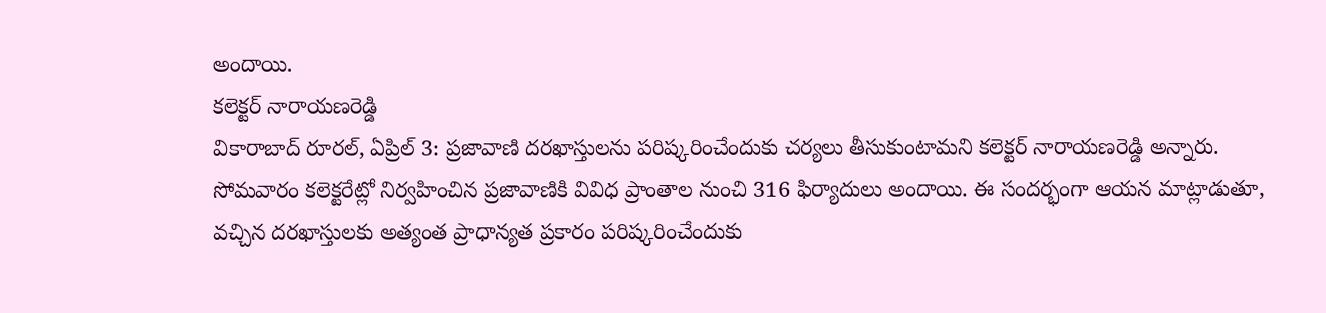అందాయి.
కలెక్టర్ నారాయణరెడ్డి
వికారాబాద్ రూరల్, ఏప్రిల్ 3: ప్రజావాణి దరఖాస్తులను పరిష్కరించేందుకు చర్యలు తీసుకుంటామని కలెక్టర్ నారాయణరెడ్డి అన్నారు. సోమవారం కలెక్టరేట్లో నిర్వహించిన ప్రజావాణికి వివిధ ప్రాంతాల నుంచి 316 ఫిర్యాదులు అందాయి. ఈ సందర్భంగా ఆయన మాట్లాడుతూ, వచ్చిన దరఖాస్తులకు అత్యంత ప్రాధాన్యత ప్రకారం పరిష్కరించేందుకు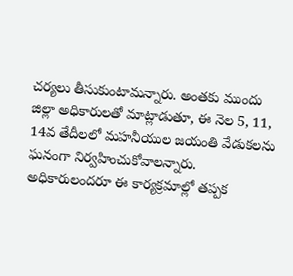చర్యలు తీసుకుంటామన్నారు. అంతకు ముందు జిల్లా అధికారులతో మాట్లాడుతూ, ఈ నెల 5, 11, 14వ తేదీలలో మహనీయుల జయంతి వేడుకలను ఘనంగా నిర్వహించుకోవాలన్నారు. అధికారులందరూ ఈ కార్యక్రమాల్లో తప్పక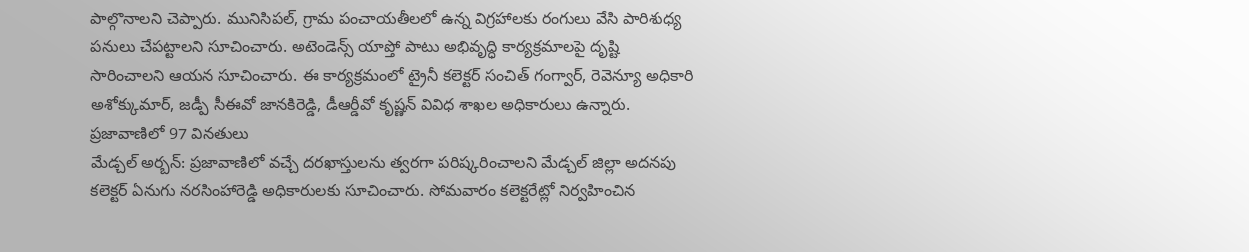పాల్గొనాలని చెప్పారు. మునిసిపల్, గ్రామ పంచాయతీలలో ఉన్న విగ్రహాలకు రంగులు వేసి పారిశుధ్య పనులు చేపట్టాలని సూచించారు. అటెండెన్స్ యాప్తో పాటు అభివృద్ధి కార్యక్రమాలపై దృష్టి సారించాలని ఆయన సూచించారు. ఈ కార్యక్రమంలో ట్రైనీ కలెక్టర్ సంచిత్ గంగ్వార్, రెవెన్యూ అధికారి అశోక్కుమార్, జడ్పీ సీఈవో జానకిరెడ్డి, డీఆర్డీవో కృష్ణన్ వివిధ శాఖల అధికారులు ఉన్నారు.
ప్రజావాణిలో 97 వినతులు
మేడ్చల్ అర్బన్: ప్రజావాణిలో వచ్చే దరఖాస్తులను త్వరగా పరిష్కరించాలని మేడ్చల్ జిల్లా అదనపు కలెక్టర్ ఏనుగు నరసింహారెడ్డి అధికారులకు సూచించారు. సోమవారం కలెక్టరేట్లో నిర్వహించిన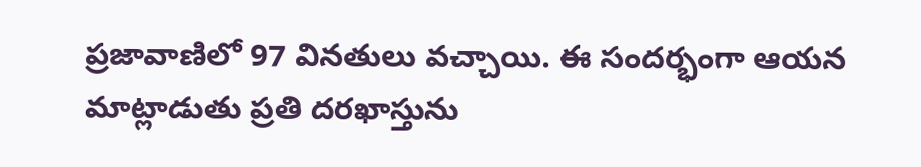ప్రజావాణిలో 97 వినతులు వచ్చాయి. ఈ సందర్భంగా ఆయన మాట్లాడుతు ప్రతి దరఖాస్తును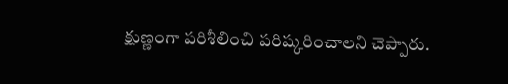క్షుణ్ణంగా పరిశీలించి పరిష్కరించాలని చెప్పారు.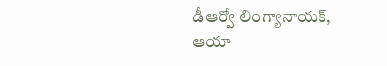డీఆర్వో లింగ్యానాయక్, ఆయా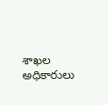శాఖల అధికారులు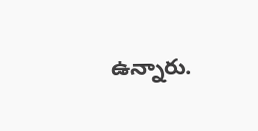ఉన్నారు.